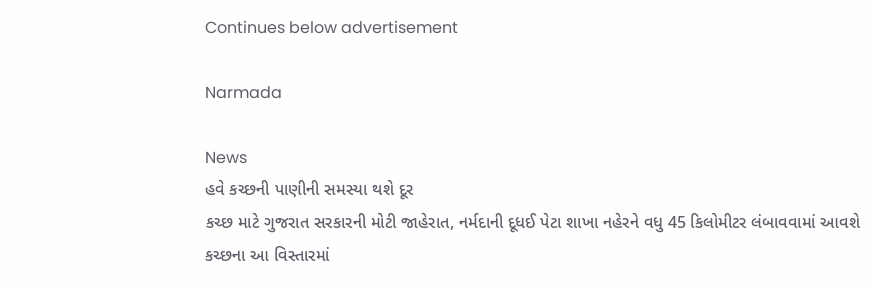Continues below advertisement

Narmada

News
હવે કચ્છની પાણીની સમસ્યા થશે દૂર
કચ્છ માટે ગુજરાત સરકારની મોટી જાહેરાત, નર્મદાની દૂધઈ પેટા શાખા નહેરને વધુ 45 કિલોમીટર લંબાવવામાં આવશે
કચ્છના આ વિસ્તારમાં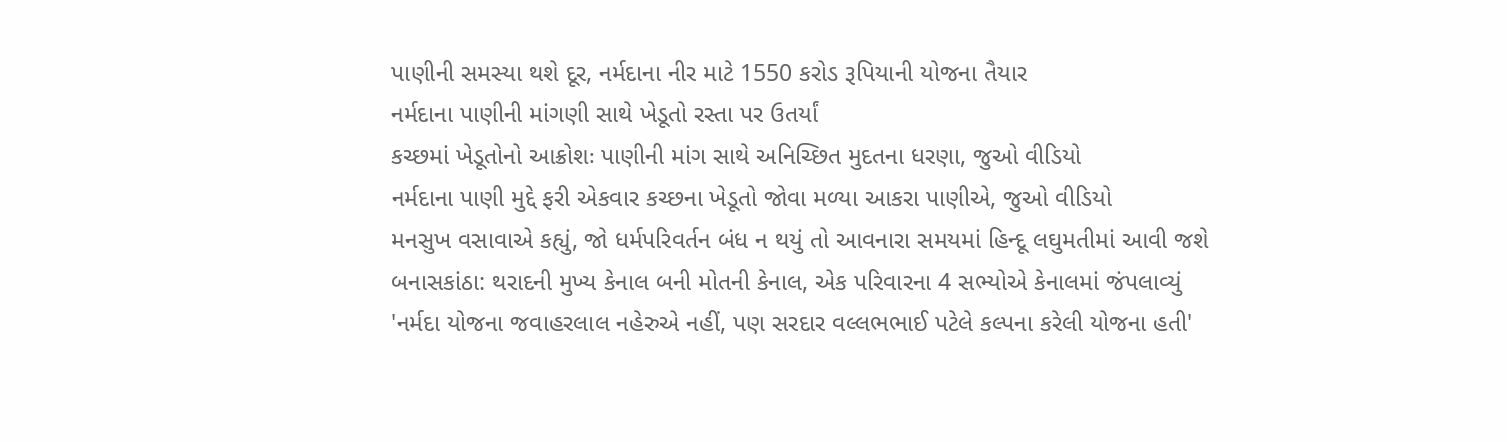પાણીની સમસ્યા થશે દૂર, નર્મદાના નીર માટે 1550 કરોડ રૂપિયાની યોજના તૈયાર
નર્મદાના પાણીની માંગણી સાથે ખેડૂતો રસ્તા પર ઉતર્યાં
કચ્છમાં ખેડૂતોનો આક્રોશઃ પાણીની માંગ સાથે અનિચ્છિત મુદતના ધરણા, જુઓ વીડિયો
નર્મદાના પાણી મુદ્દે ફરી એકવાર કચ્છના ખેડૂતો જોવા મળ્યા આકરા પાણીએ, જુઓ વીડિયો
મનસુખ વસાવાએ કહ્યું, જો ધર્મપરિવર્તન બંધ ન થયું તો આવનારા સમયમાં હિન્દૂ લઘુમતીમાં આવી જશે
બનાસકાંઠા: થરાદની મુખ્ય કેનાલ બની મોતની કેનાલ, એક પરિવારના 4 સભ્યોએ કેનાલમાં જંપલાવ્યું
'નર્મદા યોજના જવાહરલાલ નહેરુએ નહીં, પણ સરદાર વલ્લભભાઈ પટેલે કલ્પના કરેલી યોજના હતી'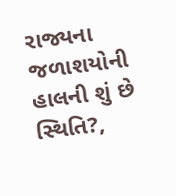રાજ્યના જળાશયોની હાલની શું છે સ્થિતિ?,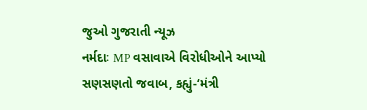જુઓ ગુજરાતી ન્યૂઝ
નર્મદાઃ MP વસાવાએ વિરોધીઓને આપ્યો સણસણતો જવાબ, કહ્યું-‘મંત્રી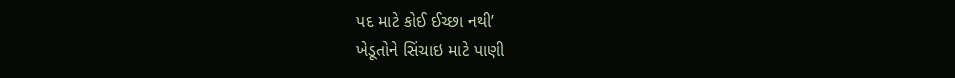પદ માટે કોઈ ઈચ્છા નથી’
ખેડૂતોને સિંચાઇ માટે પાણી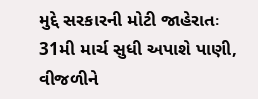મુદ્દે સરકારની મોટી જાહેરાતઃ 31મી માર્ચ સુધી અપાશે પાણી, વીજળીને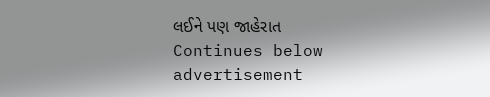લઈને પણ જાહેરાત
Continues below advertisement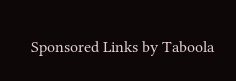Sponsored Links by Taboola